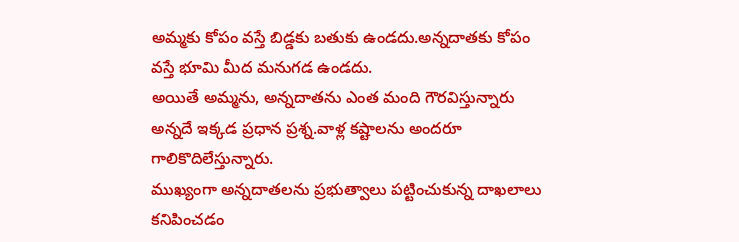అమ్మకు కోపం వస్తే బిడ్డకు బతుకు ఉండదు.అన్నదాతకు కోపం వస్తే భూమి మీద మనుగడ ఉండదు.
అయితే అమ్మను, అన్నదాతను ఎంత మంది గౌరవిస్తున్నారు అన్నదే ఇక్కడ ప్రధాన ప్రశ్న.వాళ్ల కష్టాలను అందరూ గాలికొదిలేస్తున్నారు.
ముఖ్యంగా అన్నదాతలను ప్రభుత్వాలు పట్టించుకున్న దాఖలాలు కనిపించడం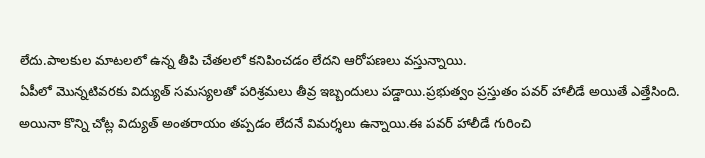లేదు.పాలకుల మాటలలో ఉన్న తీపి చేతలలో కనిపించడం లేదని ఆరోపణలు వస్తున్నాయి.
ఏపీలో మొన్నటివరకు విద్యుత్ సమస్యలతో పరిశ్రమలు తీవ్ర ఇబ్బందులు పడ్డాయి.ప్రభుత్వం ప్రస్తుతం పవర్ హాలీడే అయితే ఎత్తేసింది.
అయినా కొన్ని చోట్ల విద్యుత్ అంతరాయం తప్పడం లేదనే విమర్శలు ఉన్నాయి.ఈ పవర్ హాలీడే గురించి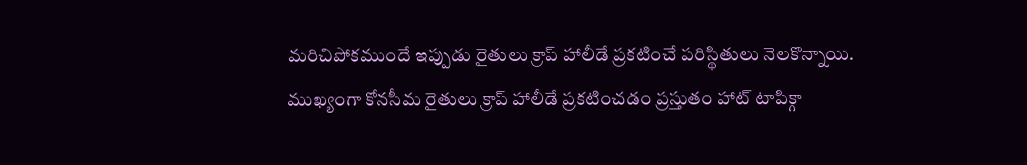మరిచిపోకముందే ఇప్పుడు రైతులు క్రాప్ హాలీడే ప్రకటించే పరిస్థితులు నెలకొన్నాయి.
ముఖ్యంగా కోనసీమ రైతులు క్రాప్ హాలీడే ప్రకటించడం ప్రస్తుతం హాట్ టాపిక్గా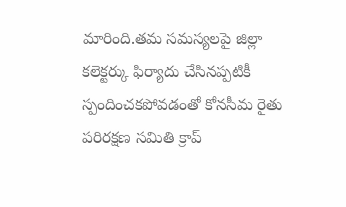మారింది.తమ సమస్యలపై జిల్లా కలెక్టర్కు ఫిర్యాదు చేసినప్పటికీ స్పందించకపోవడంతో కోనసీమ రైతు పరిరక్షణ సమితి క్రాప్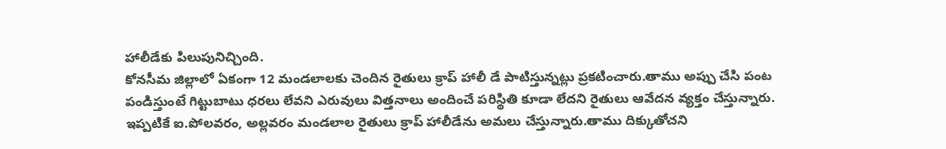హాలీడేకు పిలుపునిచ్చింది.
కోనసీమ జిల్లాలో ఏకంగా 12 మండలాలకు చెందిన రైతులు క్రాప్ హాలీ డే పాటిస్తున్నట్లు ప్రకటించారు.తాము అప్పు చేసి పంట పండిస్తుంటే గిట్టుబాటు ధరలు లేవని ఎరువులు విత్తనాలు అందించే పరిస్థితి కూడా లేదని రైతులు ఆవేదన వ్యక్తం చేస్తున్నారు.
ఇప్పటికే ఐ.పోలవరం, అల్లవరం మండలాల రైతులు క్రాప్ హాలీడేను అమలు చేస్తున్నారు.తాము దిక్కుతోచని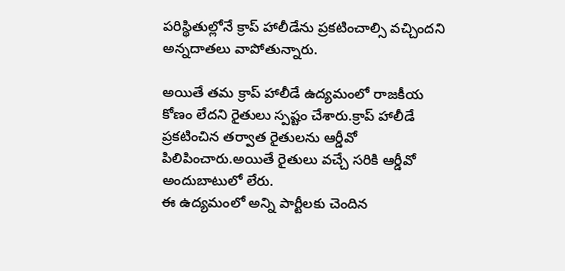పరిస్థితుల్లోనే క్రాప్ హాలీడేను ప్రకటించాల్సి వచ్చిందని అన్నదాతలు వాపోతున్నారు.

అయితే తమ క్రాప్ హాలీడే ఉద్యమంలో రాజకీయ కోణం లేదని రైతులు స్పష్టం చేశారు.క్రాప్ హాలీడే ప్రకటించిన తర్వాత రైతులను ఆర్డీవో పిలిపించారు.అయితే రైతులు వచ్చే సరికి ఆర్డీవో అందుబాటులో లేరు.
ఈ ఉద్యమంలో అన్ని పార్టీలకు చెందిన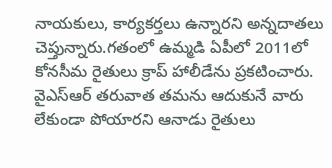నాయకులు, కార్యకర్తలు ఉన్నారని అన్నదాతలు చెప్తున్నారు.గతంలో ఉమ్మడి ఏపీలో 2011లో కోనసీమ రైతులు క్రాప్ హాలీడేను ప్రకటించారు.
వైఎస్ఆర్ తరువాత తమను ఆదుకునే వారు లేకుండా పోయారని ఆనాడు రైతులు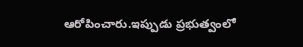ఆరోపించారు.ఇప్పుడు ప్రభుత్వంలో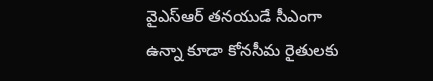వైఎస్ఆర్ తనయుడే సీఎంగా ఉన్నా కూడా కోనసీమ రైతులకు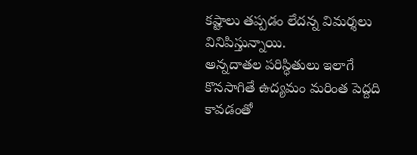కష్టాలు తప్పడం లేదన్న విమర్శలు వినిపిస్తున్నాయి.
అన్నదాతల పరిస్ధితులు ఇలాగే కొనసాగితే ఉద్యమం మరింత పెద్దది కావడంతో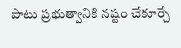పాటు ప్రభుత్వానికి నష్టం చేకూర్చే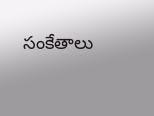సంకేతాలు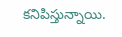కనిపిస్తున్నాయి.